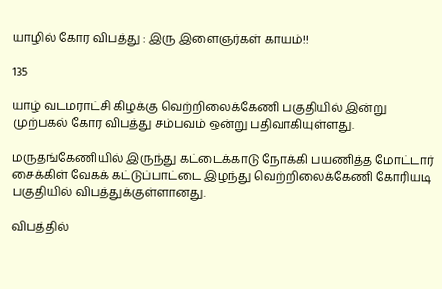யாழில் கோர விபத்து : இரு இளைஞர்கள் காயம்!!

135

யாழ் வடமராட்சி கிழக்கு வெற்றிலைக்கேணி பகுதியில் இன்று முற்பகல் கோர விபத்து சம்பவம் ஒன்று பதிவாகியுள்ளது.

மருதங்கேணியில் இருந்து கட்டைக்காடு நோக்கி பயணித்த மோட்டார் சைக்கிள் வேகக் கட்டுப்பாட்டை இழந்து வெற்றிலைக்கேணி கோரியடி பகுதியில் விபத்துக்குள்ளானது.

விபத்தில்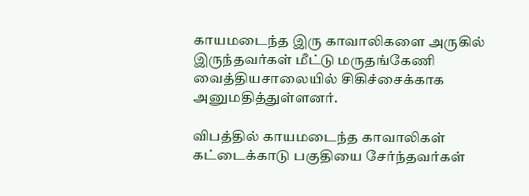காயமடைந்த இரு காவாலிகளை அருகில் இருந்தவர்கள் மீட்டு மருதங்கேணி வைத்தியசாலையில் சிகிச்சைக்காக அனுமதித்துள்ளனர்.

விபத்தில் காயமடைந்த காவாலிகள் கட்டைக்காடு பகுதியை சேர்ந்தவர்கள்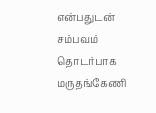என்பதுடன் சம்பவம் தொடர்பாக மருதங்கேணி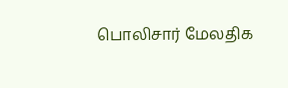பொலிசார் மேலதிக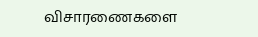விசாரணைகளை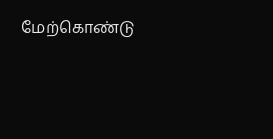மேற்கொண்டு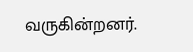வருகின்றனர்.